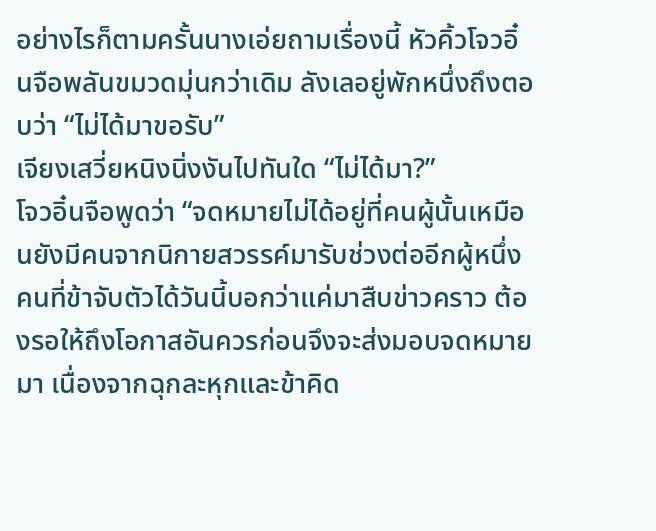อย่างไรก็ตามครั้นนางเอ่ยถามเรื่องนี้ หัวคิ้วโจวอิ๋นจือพลันขมวดมุ่นกว่าเดิม ลังเลอยู่พักหนึ่งถึงตอบว่า “ไม่ได้มาขอรับ”
เจียงเสวี่ยหนิงนิ่งงันไปทันใด “ไม่ได้มา?”
โจวอิ๋นจือพูดว่า “จดหมายไม่ได้อยู่ที่คนผู้นั้นเหมือนยังมีคนจากนิกายสวรรค์มารับช่วงต่ออีกผู้หนึ่ง คนที่ข้าจับตัวได้วันนี้บอกว่าแค่มาสืบข่าวคราว ต้องรอให้ถึงโอกาสอันควรก่อนจึงจะส่งมอบจดหมายมา เนื่องจากฉุกละหุกและข้าคิด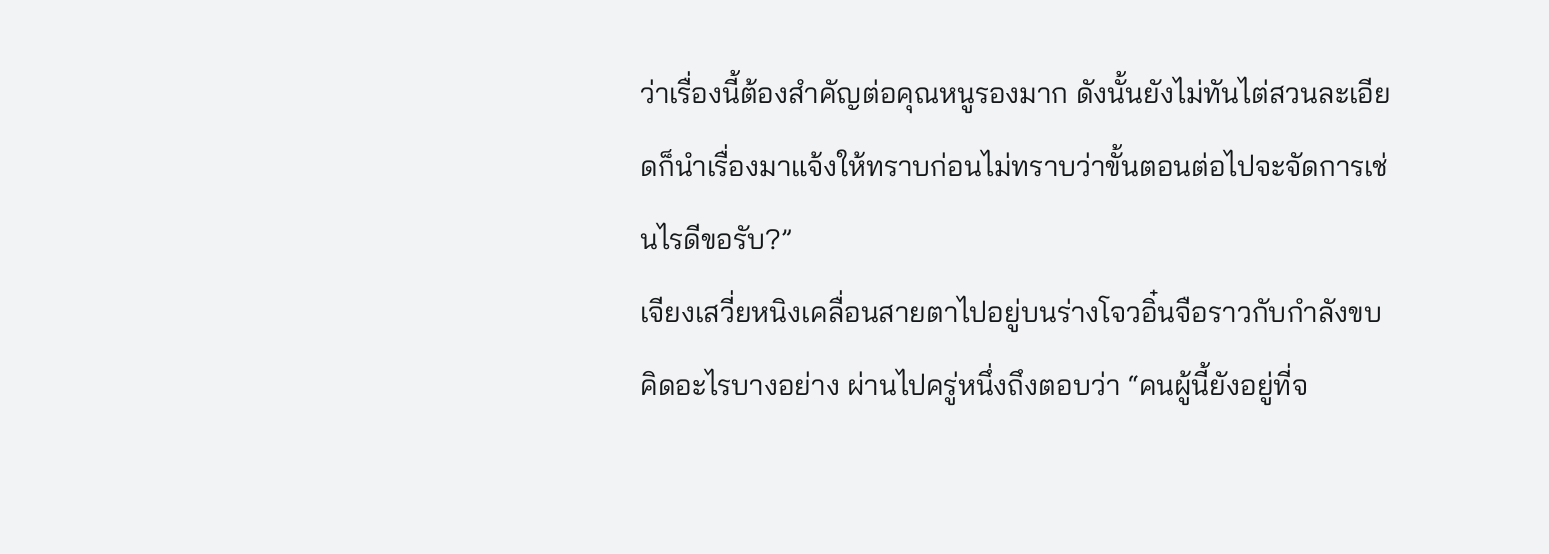ว่าเรื่องนี้ต้องสำคัญต่อคุณหนูรองมาก ดังนั้นยังไม่ทันไต่สวนละเอียดก็นำเรื่องมาแจ้งให้ทราบก่อนไม่ทราบว่าขั้นตอนต่อไปจะจัดการเช่นไรดีขอรับ?”
เจียงเสวี่ยหนิงเคลื่อนสายตาไปอยู่บนร่างโจวอิ๋นจือราวกับกำลังขบคิดอะไรบางอย่าง ผ่านไปครู่หนึ่งถึงตอบว่า “คนผู้นี้ยังอยู่ที่จ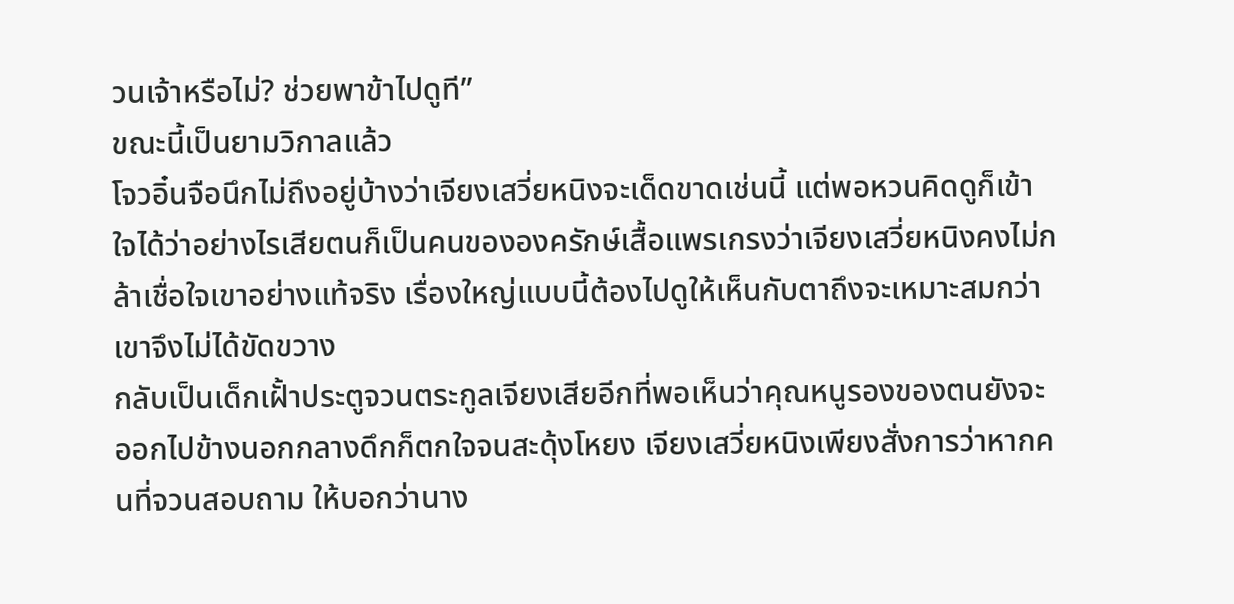วนเจ้าหรือไม่? ช่วยพาข้าไปดูที”
ขณะนี้เป็นยามวิกาลแล้ว
โจวอิ๋นจือนึกไม่ถึงอยู่บ้างว่าเจียงเสวี่ยหนิงจะเด็ดขาดเช่นนี้ แต่พอหวนคิดดูก็เข้าใจได้ว่าอย่างไรเสียตนก็เป็นคนขององครักษ์เสื้อแพรเกรงว่าเจียงเสวี่ยหนิงคงไม่กล้าเชื่อใจเขาอย่างแท้จริง เรื่องใหญ่แบบนี้ต้องไปดูให้เห็นกับตาถึงจะเหมาะสมกว่า
เขาจึงไม่ได้ขัดขวาง
กลับเป็นเด็กเฝั้าประตูจวนตระกูลเจียงเสียอีกที่พอเห็นว่าคุณหนูรองของตนยังจะออกไปข้างนอกกลางดึกก็ตกใจจนสะดุ้งโหยง เจียงเสวี่ยหนิงเพียงสั่งการว่าหากคนที่จวนสอบถาม ให้บอกว่านาง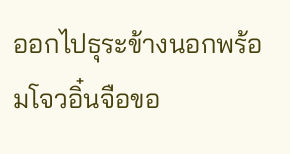ออกไปธุระข้างนอกพร้อมโจวอิ๋นจือขอ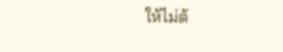ให้ไม่ต้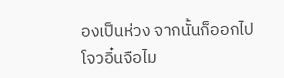องเป็นห่วง จากนั้นก็ออกไป
โจวอิ๋นจือไม